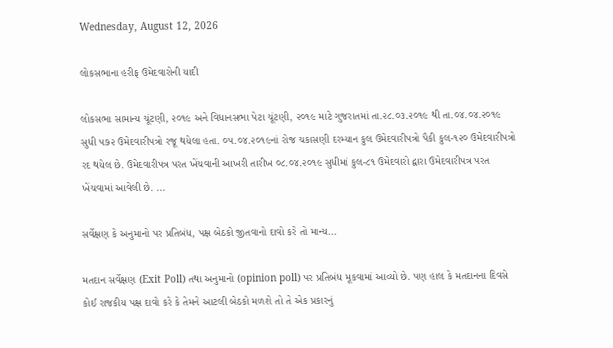Wednesday, August 12, 2026

લોકસભાના હરીફ ઉમેદવારોની યાદી

લોકસભા સામાન્ય ચૂંટણી, ૨૦૧૯ અને વિધાનસભા પેટા ચૂંટણી, ૨૦૧૯ માટે ગુજરાતમાં તા.૨૮.૦૩.૨૦૧૯ થી તા.૦૪.૦૪.૨૦૧૯ સુધી ૫૭૨ ઉમેદવારીપત્રો રજૂ થયેલા હતા. ૦૫.૦૪.૨૦૧૯નાં રોજ ચકાસણી દરમ્યાન કુલ ઉમેદવારીપત્રો પૈકી કુલ-૧૨૦ ઉમેદવારીપત્રો રદ થયેલ છે. ઉમેદવારીપત્ર પરત ખેંચવાની આખરી તારીખ ૦૮.૦૪.૨૦૧૯ સુધીમાં કુલ-૮૧ ઉમેદવારો દ્વારા ઉમેદવારીપત્ર પરત ખેંચવામાં આવેલી છે. ...

સર્વેક્ષણ કે અનુમાનો પર પ્રતિબંધ, પક્ષ બેઠકો જીતવાનો દાવો કરે તો માન્ય...

મતદાન સર્વેક્ષણ (Exit Poll) તથા અનુમાનો (opinion poll) પર પ્રતિબંધ મૂકવામાં આવ્યો છે. પણ હાલ કે મતદાનના દિવસે કોઈ રાજકીય પક્ષ દાવો કરે કે તેમને આટલી બેઠકો મળશે તો તે એક પ્રકારનું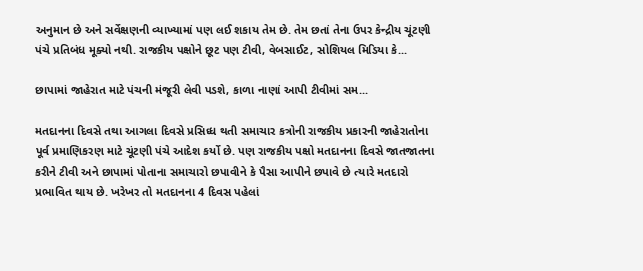અનુમાન છે અને સર્વેક્ષણની વ્યાખ્યામાં પણ લઈ શકાય તેમ છે. તેમ છતાં તેના ઉપર કેન્દ્રીય ચૂંટણી પંચે પ્રતિબંધ મૂક્યો નથી. રાજકીય પક્ષોને છૂટ પણ ટીવી, વેબસાઈટ, સોશિયલ મિડિયા કે...

છાપામાં જાહેરાત માટે પંચની મંજૂરી લેવી પડશે, કાળા નાણાં આપી ટીવીમાં સમ...

મતદાનના દિવસે તથા આગલા દિવસે પ્રસિધ્ધ થતી સમાચાર કત્રોની રાજકીય પ્રકારની જાહેરાતોના પૂર્વ પ્રમાણિકરણ માટે ચૂંટણી પંચે આદેશ કર્યો છે. પણ રાજકીય પક્ષો મતદાનના દિવસે જાતજાતના કરીને ટીવી અને છાપામાં પોતાના સમાચારો છપાવીને કે પૈસા આપીને છપાવે છે ત્યારે મતદારો પ્રભાવિત થાય છે. ખરેખર તો મતદાનના 4 દિવસ પહેલાં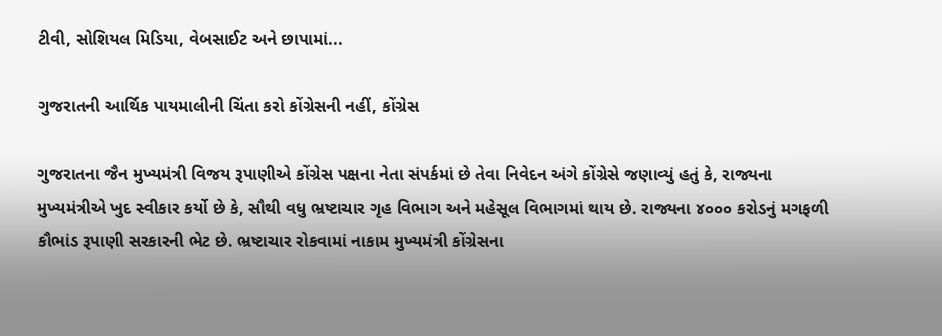ટીવી, સોશિયલ મિડિયા, વેબસાઈટ અને છાપામાં...

ગુજરાતની આર્થિક પાયમાલીની ચિંતા કરો કોંગ્રેસની નહીં, કોંગ્રેસ

ગુજરાતના જૈન મુખ્યમંત્રી વિજય રૂપાણીએ કોંગ્રેસ પક્ષના નેતા સંપર્કમાં છે તેવા નિવેદન અંગે કોંગ્રેસે જણાવ્યું હતું કે, રાજ્યના મુખ્યમંત્રીએ ખુદ સ્વીકાર કર્યો છે કે, સૌથી વધુ ભ્રષ્ટાચાર ગૃહ વિભાગ અને મહેસૂલ વિભાગમાં થાય છે. રાજ્યના ૪૦૦૦ કરોડનું મગફળી કૌભાંડ રૂપાણી સરકારની ભેટ છે. ભ્રષ્ટાચાર રોકવામાં નાકામ મુખ્યમંત્રી કોંગ્રેસના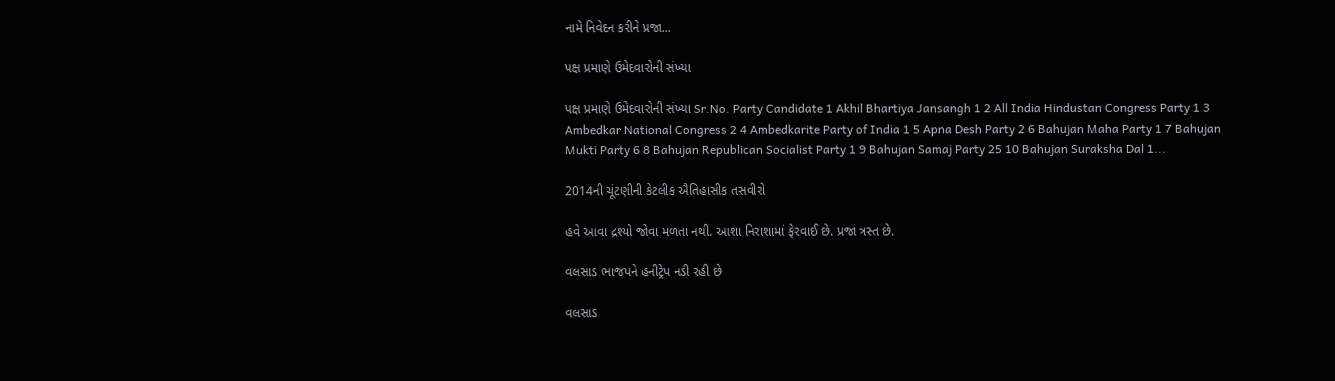નામે નિવેદન કરીને પ્રજા...

પક્ષ પ્રમાણે ઉમેદવારોની સંખ્યા

પક્ષ પ્રમાણે ઉમેદવારોની સંખ્યા Sr.No. Party Candidate 1 Akhil Bhartiya Jansangh 1 2 All India Hindustan Congress Party 1 3 Ambedkar National Congress 2 4 Ambedkarite Party of India 1 5 Apna Desh Party 2 6 Bahujan Maha Party 1 7 Bahujan Mukti Party 6 8 Bahujan Republican Socialist Party 1 9 Bahujan Samaj Party 25 10 Bahujan Suraksha Dal 1...

2014ની ચૂંટણીની કેટલીક ઐતિહાસીક તસવીરો

હવે આવા દ્રશ્યો જોવા મળતા નથી. આશા નિરાશામાં ફેરવાઈ છે. પ્રજા ત્રસ્ત છે.

વલસાડ ભાજપને હનીટ્રેપ નડી રહી છે

વલસાડ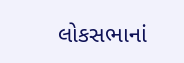લોકસભાનાં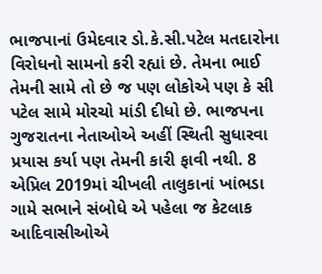ભાજપાનાં ઉમેદવાર ડો.કે.સી.પટેલ મતદારોના વિરોધનો સામનો કરી રહ્યાં છે. તેમના ભાઈ તેમની સામે તો છે જ પણ લોકોએ પણ કે સી પટેલ સામે મોરચો માંડી દીધો છે. ભાજપના ગુજરાતના નેતાઓએ અહીં સ્થિતી સુધારવા પ્રયાસ કર્યા પણ તેમની કારી ફાવી નથી. 8 એપ્રિલ 2019માં ચીખલી તાલુકાનાં ખાંભડા ગામે સભાને સંબોધે એ પહેલા જ કેટલાક આદિવાસીઓએ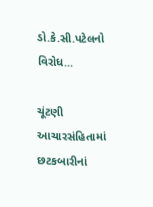ડો.કે.સી.પટેલનો વિરોધ...

ચૂંટણી આચારસંહિતામાં છટકબારીનાં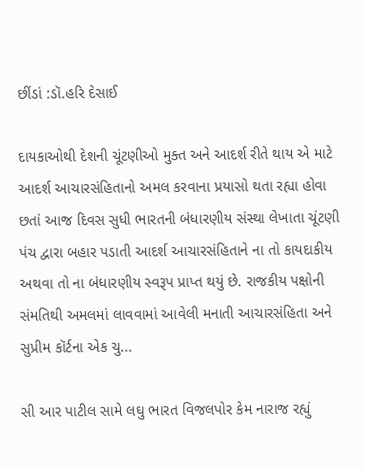છીંડાં :ડૉ.હરિ દેસાઈ

દાયકાઓથી દેશની ચૂંટણીઓ મુક્ત અને આદર્શ રીતે થાય એ માટે આદર્શ આચારસંહિતાનો અમલ કરવાના પ્રયાસો થતા રહ્યા હોવા છતાં આજ દિવસ સુધી ભારતની બંધારણીય સંસ્થા લેખાતા ચૂંટણી પંચ દ્વારા બહાર પડાતી આદર્શ આચારસંહિતાને ના તો કાયદાકીય અથવા તો ના બંધારણીય સ્વરૂપ પ્રાપ્ત થયું છે. રાજકીય પક્ષોની સંમતિથી અમલમાં લાવવામાં આવેલી મનાતી આચારસંહિતા અને સુપ્રીમ કૉર્ટના એક ચુ...

સી આર પાટીલ સામે લઘુ ભારત વિજલપોર કેમ નારાજ રહ્યું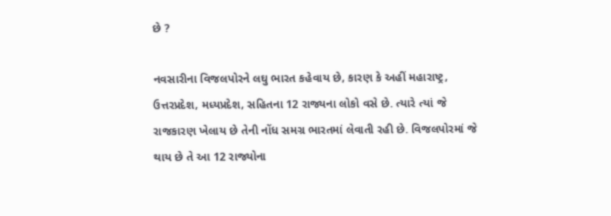છે ?

નવસારીના વિજલપોરને લઘુ ભારત કહેવાય છે, કારણ કે અહીં મહારાષ્ટ્ર, ઉત્તરપ્રદેશ, મધ્યપ્રદેશ, સહિતના 12 રાજ્યના લોકો વસે છે. ત્યારે ત્યાં જે રાજકારણ ખેલાય છે તેની નોંધ સમગ્ર ભારતમાં લેવાતી રહી છે. વિજલપોરમાં જે થાય છે તે આ 12 રાજ્યોના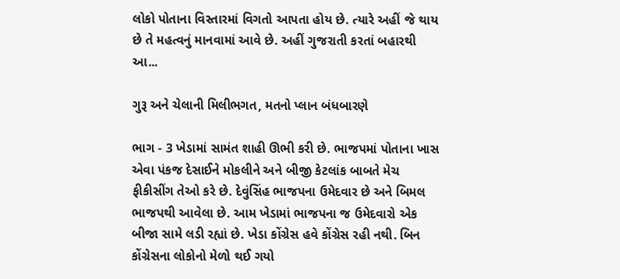લોકો પોતાના વિસ્તારમાં વિગતો આપતા હોય છે. ત્યારે અહીં જે થાય છે તે મહત્વનું માનવામાં આવે છે. અહીં ગુજરાતી કરતાં બહારથી આ...

ગુરૂ અને ચેલાની મિલીભગત, મતનો પ્લાન બંધબારણે

ભાગ - 3 ખેડામાં સામંત શાહી ઊભી કરી છે. ભાજપમાં પોતાના ખાસ એવા પંકજ દેસાઈને મોકલીને અને બીજી કેટલાંક બાબતે મેચ ફીકીસીંગ તેઓ કરે છે. દેવુંસિંહ ભાજપના ઉમેદવાર છે અને બિમલ ભાજપથી આવેલા છે. આમ ખેડામાં ભાજપના જ ઉમેદવારો એક બીજા સામે લડી રહ્યાં છે. ખેડા કોંગ્રેસ હવે કોંગ્રેસ રહી નથી. બિન કોંગ્રેસના લોકોનો મેળો થઈ ગયો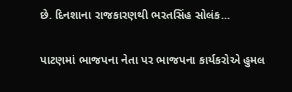છે. દિનશાના રાજકારણથી ભરતસિંહ સોલંક...

પાટણમાં ભાજપના નેતા પર ભાજપના કાર્યકરોએ હુમલ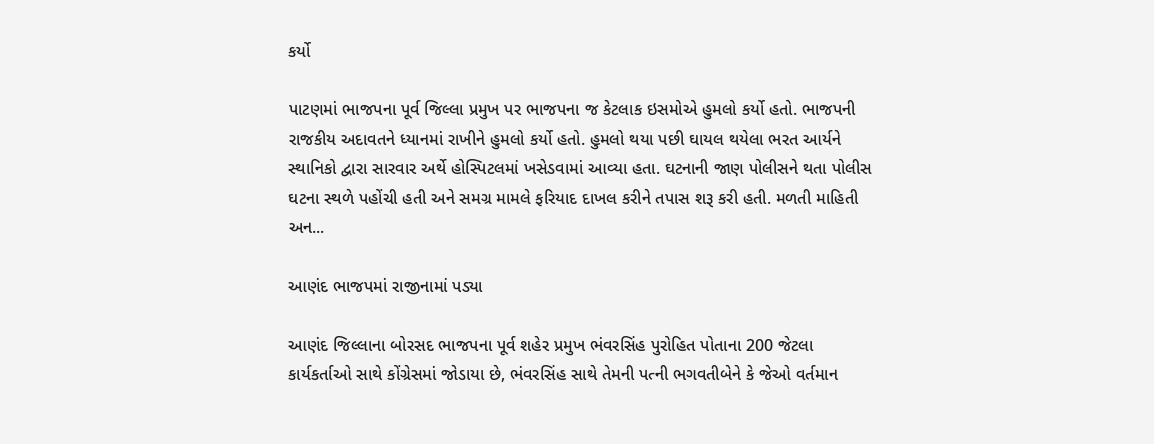કર્યો

પાટણમાં ભાજપના પૂર્વ જિલ્લા પ્રમુખ પર ભાજપના જ કેટલાક ઇસમોએ હુમલો કર્યો હતો. ભાજપની રાજકીય અદાવતને ધ્યાનમાં રાખીને હુમલો કર્યો હતો. હુમલો થયા પછી ઘાયલ થયેલા ભરત આર્યને સ્થાનિકો દ્વારા સારવાર અર્થે હોસ્પિટલમાં ખસેડવામાં આવ્યા હતા. ઘટનાની જાણ પોલીસને થતા પોલીસ ઘટના સ્થળે પહોંચી હતી અને સમગ્ર મામલે ફરિયાદ દાખલ કરીને તપાસ શરૂ કરી હતી. મળતી માહિતી અન...

આણંદ ભાજપમાં રાજીનામાં પડ્યા

આણંદ જિલ્લાના બોરસદ ભાજપના પૂર્વ શહેર પ્રમુખ ભંવરસિંહ પુરોહિત પોતાના 200 જેટલા કાર્યકર્તાઓ સાથે કોંગ્રેસમાં જોડાયા છે, ભંવરસિંહ સાથે તેમની પત્ની ભગવતીબેને કે જેઓ વર્તમાન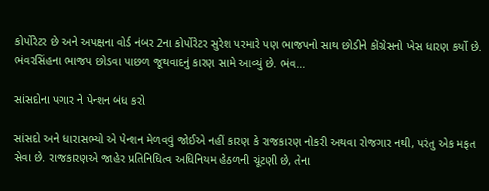કોર્પોરેટર છે અને અપક્ષના વોર્ડ નંબર 2ના કોર્પોરેટર સુરેશ પરમારે પણ ભાજપનો સાથ છોડીને કોંગ્રેસનો ખેસ ધારણ કર્યો છે. ભંવરસિંહના ભાજપ છોડવા પાછળ જૂથવાદનું કારણ સામે આવ્યું છે. ભંવ...

સાંસદોના પગાર ને પેન્શન બંધ કરો

સાંસદો અને ધારાસભ્યો એ પેન્શન મેળવવું જોઈએ નહીં કારણ કે રાજકારણ નોકરી અથવા રોજગાર નથી, પરંતુ એક મફત સેવા છે. રાજકારણએ જાહેર પ્રતિનિધિત્વ અધિનિયમ હેઠળની ચૂંટણી છે, તેના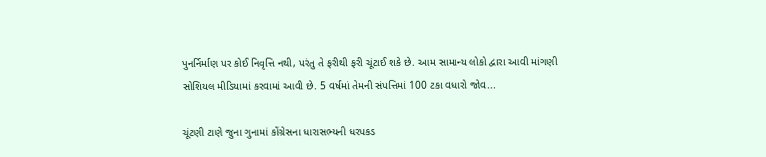પુનર્નિર્માણ પર કોઈ નિવૃત્તિ નથી, પરંતુ તે ફરીથી ફરી ચૂંટાઈ શકે છે. આમ સામાન્ય લોકો દ્વારા આવી માંગણી સોશિયલ મીડિયામાં કરવામાં આવી છે. 5 વર્ષમાં તેમની સંપત્તિમાં 100 ટકા વધારો જોવ...

ચૂંટણી ટાણે જુના ગુનામાં કોંગ્રેસના ધારાસભ્યની ધરપકડ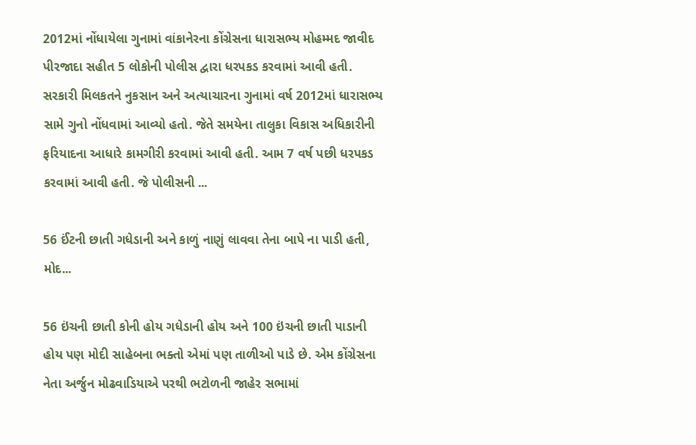2012માં નોંધાયેલા ગુનામાં વાંકાનેરના કોંગ્રેસના ધારાસભ્ય મોહમ્મદ જાવીદ પીરજાદા સહીત 5 લોકોની પોલીસ દ્વારા ધરપકડ કરવામાં આવી હતી. સરકારી મિલકતને નુકસાન અને અત્યાચારના ગુનામાં વર્ષ 2012માં ધારાસભ્ય સામે ગુનો નોંધવામાં આવ્યો હતો. જેતે સમયેના તાલુકા વિકાસ અધિકારીની ફરિયાદના આધારે કામગીરી કરવામાં આવી હતી. આમ 7 વર્ષ પછી ધરપકડ કરવામાં આવી હતી. જે પોલીસની ...

56 ઈંટની છાતી ગધેડાની અને કાળું નાણું લાવવા તેના બાપે ના પાડી હતી, મોદ...

56 ઇંચની છાતી કોની હોય ગધેડાની હોય અને 100 ઇંચની છાતી પાડાની હોય પણ મોદી સાહેબના ભક્તો એમાં પણ તાળીઓ પાડે છે. એમ કોંગ્રેસના નેતા અર્જુન મોઢવાડિયાએ પરથી ભટોળની જાહેર સભામાં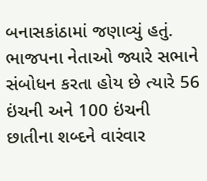બનાસકાંઠામાં જણાવ્યું હતું. ભાજપના નેતાઓ જ્યારે સભાને સંબોધન કરતા હોય છે ત્યારે 56 ઇંચની અને 100 ઇંચની છાતીના શબ્દને વારંવાર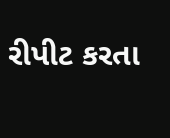રીપીટ કરતા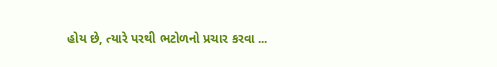હોય છે, ત્યારે પરથી ભટોળનો પ્રચાર કરવા ...